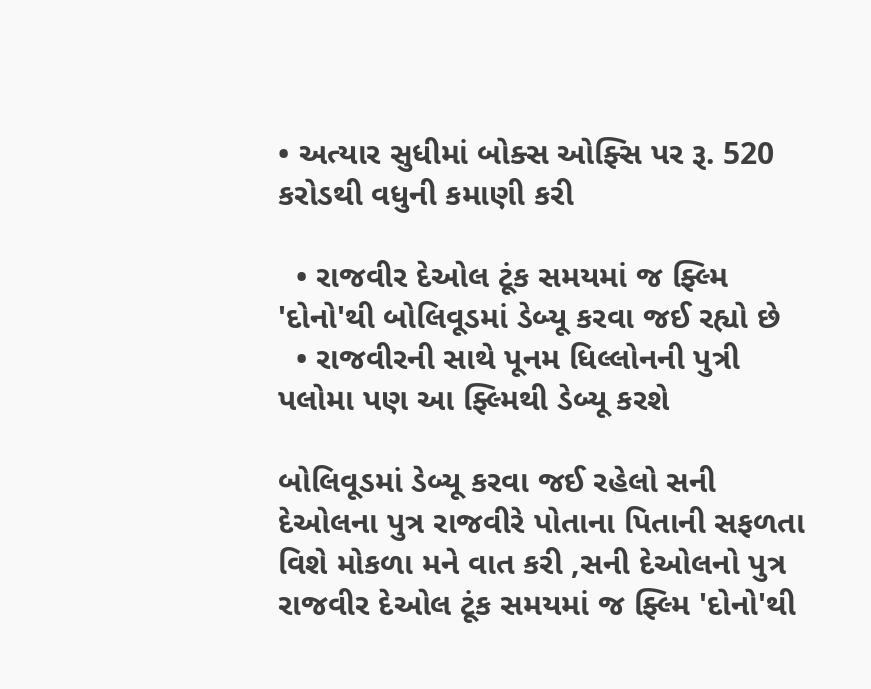• અત્યાર સુધીમાં બોક્સ ઓફ્સિ પર રૂ. 520 કરોડથી વધુની કમાણી કરી

  • રાજવીર દેઓલ ટૂંક સમયમાં જ ફ્લ્મિ 'દોનો'થી બોલિવૂડમાં ડેબ્યૂ કરવા જઈ રહ્યો છે
  • રાજવીરની સાથે પૂનમ ધિલ્લોનની પુત્રી પલોમા પણ આ ફ્લ્મિથી ડેબ્યૂ કરશે

બોલિવૂડમાં ડેબ્યૂ કરવા જઈ રહેલો સની દેઓલના પુત્ર રાજવીરે પોતાના પિતાની સફળતા વિશે મોકળા મને વાત કરી ,સની દેઓલનો પુત્ર રાજવીર દેઓલ ટૂંક સમયમાં જ ફ્લ્મિ 'દોનો'થી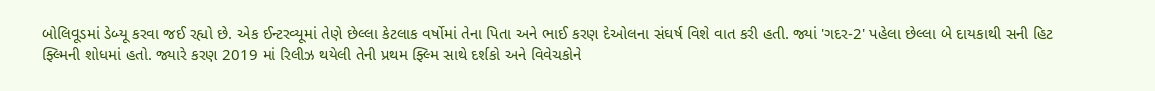બોલિવૂડમાં ડેબ્યૂ કરવા જઈ રહ્યો છે. એક ઈન્ટરવ્યૂમાં તેણે છેલ્લા કેટલાક વર્ષોમાં તેના પિતા અને ભાઈ કરણ દેઓલના સંઘર્ષ વિશે વાત કરી હતી. જ્યાં 'ગદર-2' પહેલા છેલ્લા બે દાયકાથી સની હિટ ફ્લ્મિની શોધમાં હતો. જ્યારે કરણ 2019 માં રિલીઝ થયેલી તેની પ્રથમ ફ્લ્મિ સાથે દર્શકો અને વિવેચકોને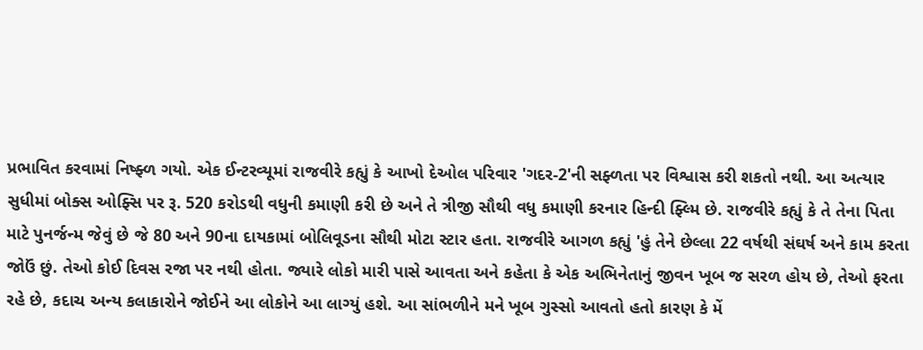પ્રભાવિત કરવામાં નિષ્ફ્ળ ગયો. એક ઈન્ટરવ્યૂમાં રાજવીરે કહ્યું કે આખો દેઓલ પરિવાર 'ગદર-2'ની સફ્ળતા પર વિશ્વાસ કરી શકતો નથી. આ અત્યાર સુધીમાં બોક્સ ઓફ્સિ પર રૂ. 520 કરોડથી વધુની કમાણી કરી છે અને તે ત્રીજી સૌથી વધુ કમાણી કરનાર હિન્દી ફ્લ્મિ છે. રાજવીરે કહ્યું કે તે તેના પિતા માટે પુનર્જન્મ જેવું છે જે 80 અને 90ના દાયકામાં બોલિવૂડના સૌથી મોટા સ્ટાર હતા. રાજવીરે આગળ કહ્યું 'હું તેને છેલ્લા 22 વર્ષથી સંઘર્ષ અને કામ કરતા જોઉં છું. તેઓ કોઈ દિવસ રજા પર નથી હોતા. જ્યારે લોકો મારી પાસે આવતા અને કહેતા કે એક અભિનેતાનું જીવન ખૂબ જ સરળ હોય છે, તેઓ ફરતા રહે છે, કદાચ અન્ય કલાકારોને જોઈને આ લોકોને આ લાગ્યું હશે. આ સાંભળીને મને ખૂબ ગુસ્સો આવતો હતો કારણ કે મેં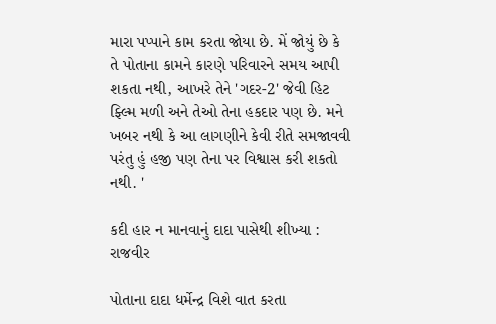મારા પપ્પાને કામ કરતા જોયા છે. મેં જોયું છે કે તે પોતાના કામને કારણે પરિવારને સમય આપી શકતા નથી, આખરે તેને 'ગદર-2' જેવી હિટ ફ્લ્મિ મળી અને તેઓ તેના હકદાર પણ છે. મને ખબર નથી કે આ લાગણીને કેવી રીતે સમજાવવી પરંતુ હું હજી પણ તેના પર વિશ્વાસ કરી શકતો નથી. '

કદી હાર ન માનવાનું દાદા પાસેથી શીખ્યા : રાજવીર

પોતાના દાદા ધર્મેન્દ્ર વિશે વાત કરતા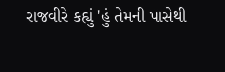રાજવીરે કહ્યું 'હું તેમની પાસેથી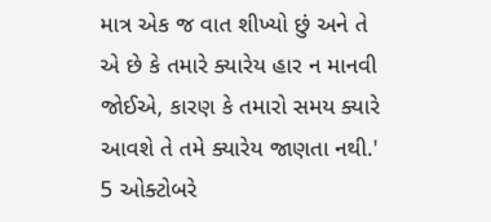માત્ર એક જ વાત શીખ્યો છું અને તે એ છે કે તમારે ક્યારેય હાર ન માનવી જોઈએ, કારણ કે તમારો સમય ક્યારે આવશે તે તમે ક્યારેય જાણતા નથી.' 5 ઓક્ટોબરે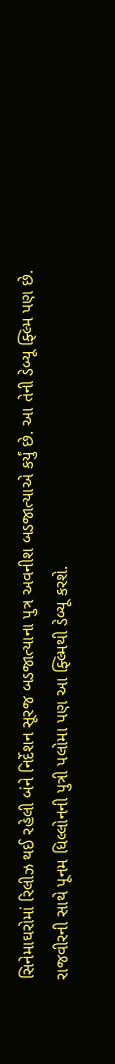સિનેમાઘરોમાં રિલીઝ થઈ રહેલી બંને નિર્દેશન સૂરજ બડજાત્યાના પુત્ર અવનીશ બડજાત્યાએ કર્યું છે. આ તેની ડેબ્યૂ ફ્લ્મિ પણ છે. રાજવીરની સાથે પૂનમ ધિલ્લોનની પુત્રી પલોમા પણ આ ફ્લ્મિથી ડેબ્યૂ કરશે.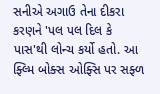સનીએ અગાઉ તેના દીકરા કરણને 'પલ પલ દિલ કે પાસ'થી લોન્ચ કર્યો હતો. આ ફ્લ્મિ બોક્સ ઓફ્સિ પર સફ્ળ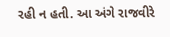રહી ન હતી. આ અંગે રાજવીરે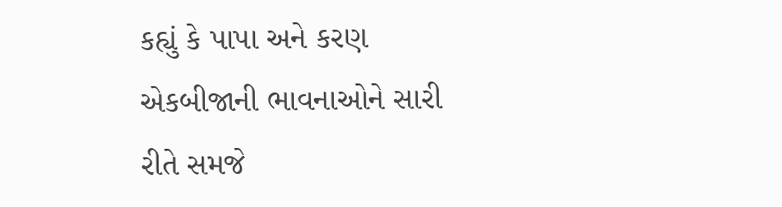કહ્યું કે પાપા અને કરણ એકબીજાની ભાવનાઓને સારી રીતે સમજે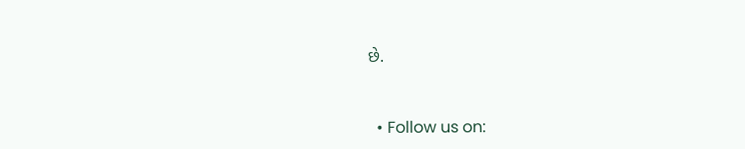છે.


  • Follow us on: